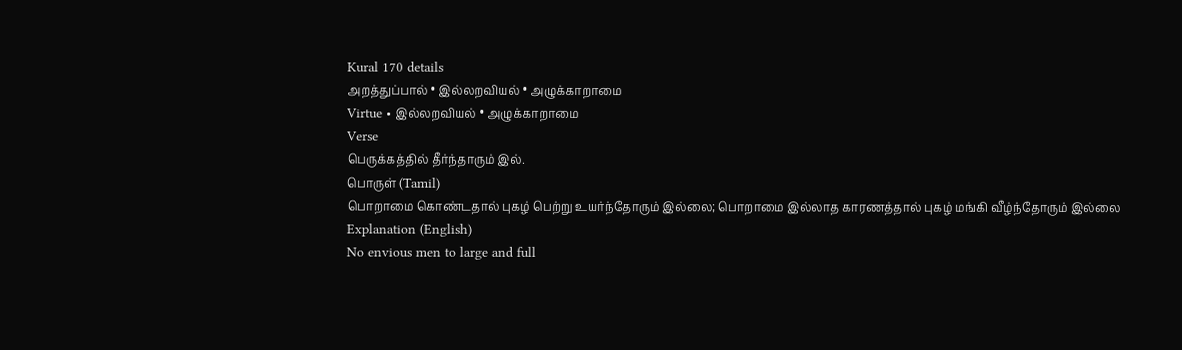Kural 170 details
அறத்துப்பால் • இல்லறவியல் • அழுக்காறாமை
Virtue • இல்லறவியல் • அழுக்காறாமை
Verse
பெருக்கத்தில் தீர்ந்தாரும் இல்.
பொருள் (Tamil)
பொறாமை கொண்டதால் புகழ் பெற்று உயர்ந்தோரும் இல்லை; பொறாமை இல்லாத காரணத்தால் புகழ் மங்கி வீழ்ந்தோரும் இல்லை
Explanation (English)
No envious men to large and full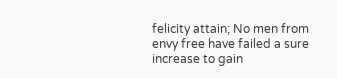felicity attain; No men from envy free have failed a sure increase to gain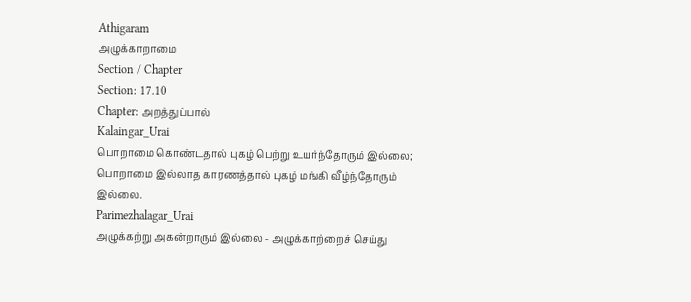Athigaram
அழுக்காறாமை
Section / Chapter
Section: 17.10
Chapter: அறத்துப்பால்
Kalaingar_Urai
பொறாமை கொண்டதால் புகழ் பெற்று உயர்ந்தோரும் இல்லை; பொறாமை இல்லாத காரணத்தால் புகழ் மங்கி வீழ்ந்தோரும் இல்லை.
Parimezhalagar_Urai
அழுக்கற்று அகன்றாரும் இல்லை - அழுக்காற்றைச் செய்து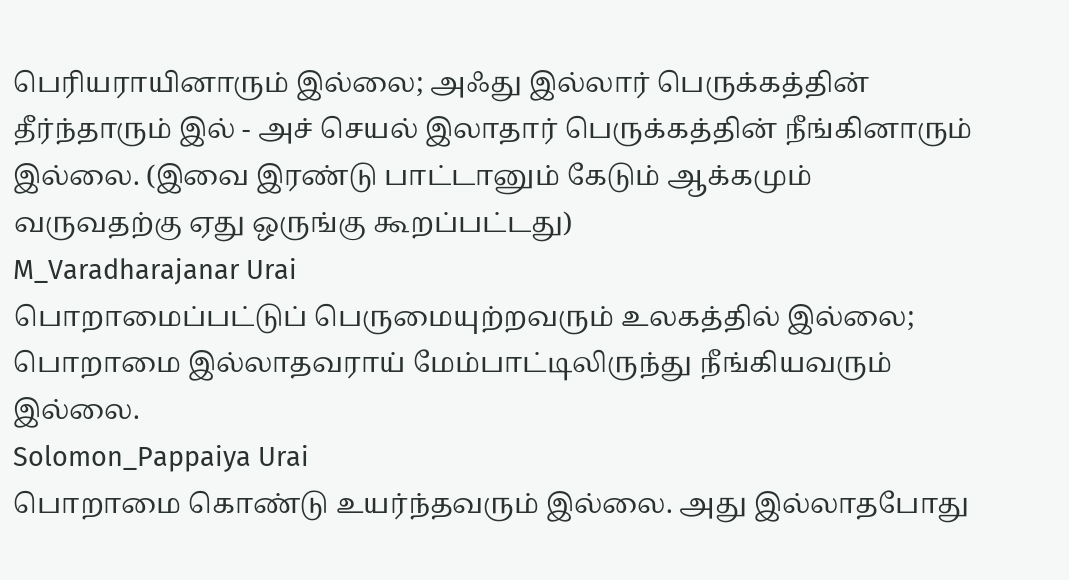பெரியராயினாரும் இல்லை; அஃது இல்லார் பெருக்கத்தின் தீர்ந்தாரும் இல் - அச் செயல் இலாதார் பெருக்கத்தின் நீங்கினாரும் இல்லை. (இவை இரண்டு பாட்டானும் கேடும் ஆக்கமும் வருவதற்கு ஏது ஒருங்கு கூறப்பட்டது)
M_Varadharajanar Urai
பொறாமைப்பட்டுப் பெருமையுற்றவரும் உலகத்தில் இல்லை; பொறாமை இல்லாதவராய் மேம்பாட்டிலிருந்து நீங்கியவரும் இல்லை.
Solomon_Pappaiya Urai
பொறாமை கொண்டு உயர்ந்தவரும் இல்லை. அது இல்லாதபோது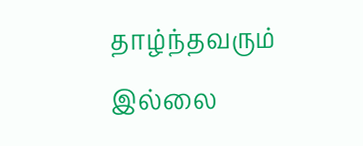தாழ்ந்தவரும் இல்லை